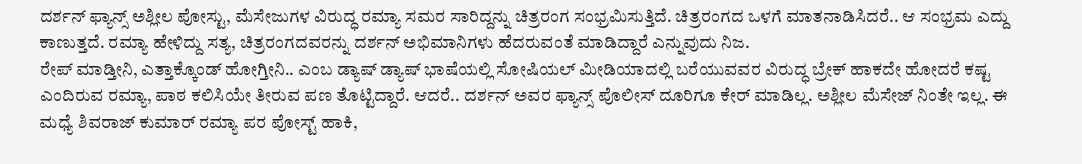ದರ್ಶನ್ ಫ್ಯಾನ್ಸ್ ಅಶ್ಲೀಲ ಪೋಸ್ಟು, ಮೆಸೇಜುಗಳ ವಿರುದ್ಧ ರಮ್ಯಾ ಸಮರ ಸಾರಿದ್ದನ್ನು ಚಿತ್ರರಂಗ ಸಂಭ್ರಮಿಸುತ್ತಿದೆ. ಚಿತ್ರರಂಗದ ಒಳಗೆ ಮಾತನಾಡಿಸಿದರೆ.. ಆ ಸಂಭ್ರಮ ಎದ್ದು ಕಾಣುತ್ತದೆ. ರಮ್ಯಾ ಹೇಳಿದ್ದು ಸತ್ಯ, ಚಿತ್ರರಂಗದವರನ್ನು ದರ್ಶನ್ ಅಭಿಮಾನಿಗಳು ಹೆದರುವಂತೆ ಮಾಡಿದ್ದಾರೆ ಎನ್ನುವುದು ನಿಜ.
ರೇಪ್ ಮಾಡ್ತೀನಿ, ಎತ್ತಾಕ್ಕೊಂಡ್ ಹೋಗ್ತೀನಿ.. ಎಂಬ ಡ್ಯಾಷ್ ಡ್ಯಾಷ್ ಭಾಷೆಯಲ್ಲಿ ಸೋಷಿಯಲ್ ಮೀಡಿಯಾದಲ್ಲಿ ಬರೆಯುವವರ ವಿರುದ್ಧ ಬ್ರೇಕ್ ಹಾಕದೇ ಹೋದರೆ ಕಷ್ಟ ಎಂದಿರುವ ರಮ್ಯಾ, ಪಾಠ ಕಲಿಸಿಯೇ ತೀರುವ ಪಣ ತೊಟ್ಟಿದ್ದಾರೆ. ಆದರೆ.. ದರ್ಶನ್ ಅವರ ಫ್ಯಾನ್ಸ್ ಪೊಲೀಸ್ ದೂರಿಗೂ ಕೇರ್ ಮಾಡಿಲ್ಲ. ಅಶ್ಲೀಲ ಮೆಸೇಜ್ ನಿಂತೇ ಇಲ್ಲ. ಈ ಮಧ್ಯೆ ಶಿವರಾಜ್ ಕುಮಾರ್ ರಮ್ಯಾ ಪರ ಪೋಸ್ಟ್ ಹಾಕಿ,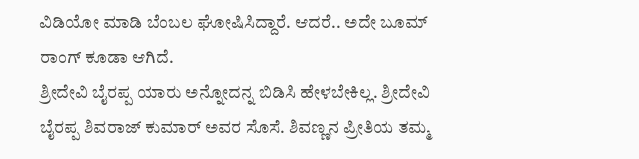ವಿಡಿಯೋ ಮಾಡಿ ಬೆಂಬಲ ಘೋಷಿಸಿದ್ದಾರೆ. ಆದರೆ.. ಅದೇ ಬೂಮ್ ರಾಂಗ್ ಕೂಡಾ ಆಗಿದೆ.
ಶ್ರೀದೇವಿ ಬೈರಪ್ಪ ಯಾರು ಅನ್ನೋದನ್ನ ಬಿಡಿಸಿ ಹೇಳಬೇಕಿಲ್ಲ. ಶ್ರೀದೇವಿ ಬೈರಪ್ಪ ಶಿವರಾಜ್ ಕುಮಾರ್ ಅವರ ಸೊಸೆ. ಶಿವಣ್ಣನ ಪ್ರೀತಿಯ ತಮ್ಮ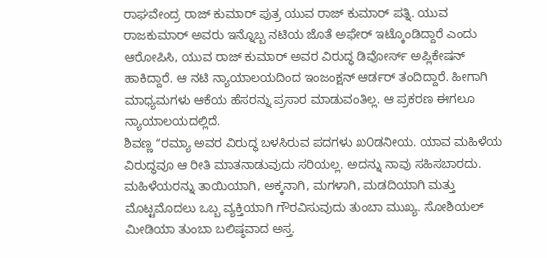ರಾಘವೇಂದ್ರ ರಾಜ್ ಕುಮಾರ್ ಪುತ್ರ ಯುವ ರಾಜ್ ಕುಮಾರ್ ಪತ್ನಿ. ಯುವ ರಾಜಕುಮಾರ್ ಅವರು ಇನ್ನೊಬ್ಬ ನಟಿಯ ಜೊತೆ ಅಫೇರ್ ಇಟ್ಕೊಂಡಿದ್ದಾರೆ ಎಂದು ಆರೋಪಿಸಿ, ಯುವ ರಾಜ್ ಕುಮಾರ್ ಅವರ ವಿರುದ್ಧ ಡಿವೋರ್ಸ್ ಅಪ್ಲಿಕೇಷನ್ ಹಾಕಿದ್ದಾರೆ. ಆ ನಟಿ ನ್ಯಾಯಾಲಯದಿಂದ ಇಂಜಂಕ್ಷನ್ ಆರ್ಡರ್ ತಂದಿದ್ದಾರೆ. ಹೀಗಾಗಿ ಮಾಧ್ಯಮಗಳು ಆಕೆಯ ಹೆಸರನ್ನು ಪ್ರಸಾರ ಮಾಡುವಂತಿಲ್ಲ. ಆ ಪ್ರಕರಣ ಈಗಲೂ ನ್ಯಾಯಾಲಯದಲ್ಲಿದೆ.
ಶಿವಣ್ಣ ʻʻರಮ್ಯಾ ಅವರ ವಿರುದ್ಧ ಬಳಸಿರುವ ಪದಗಳು ಖ೦ಡನೀಯ. ಯಾವ ಮಹಿಳೆಯ ವಿರುದ್ಧವೂ ಆ ರೀತಿ ಮಾತನಾಡುವುದು ಸರಿಯಲ್ಲ. ಅದನ್ನು ನಾವು ಸಹಿಸಬಾರದು. ಮಹಿಳೆಯರನ್ನು ತಾಯಿಯಾಗಿ, ಅಕ್ಕನಾಗಿ, ಮಗಳಾಗಿ, ಮಡದಿಯಾಗಿ ಮತ್ತು ಮೊಟ್ಟಮೊದಲು ಒಬ್ಬ ವ್ಯಕ್ತಿಯಾಗಿ ಗೌರವಿಸುವುದು ತುಂಬಾ ಮುಖ್ಯ. ಸೋಶಿಯಲ್ ಮೀಡಿಯಾ ತುಂಬಾ ಬಲಿಷ್ಠವಾದ ಅಸ್ತ.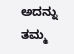ಅದನ್ನು ತಮ್ಮ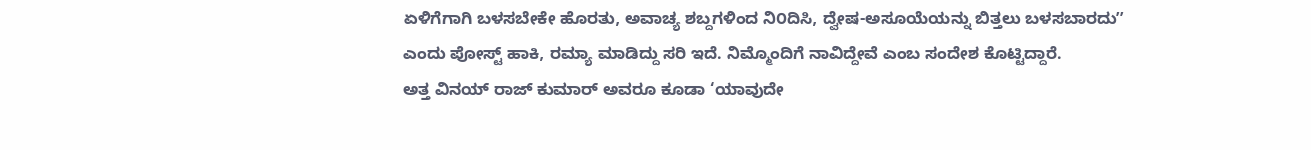ಏಳಿಗೆಗಾಗಿ ಬಳಸಬೇಕೇ ಹೊರತು, ಅವಾಚ್ಯ ಶಬ್ದಗಳಿಂದ ನಿ೦ದಿಸಿ, ದ್ವೇಷ-ಅಸೂಯೆಯನ್ನು ಬಿತ್ತಲು ಬಳಸಬಾರದುʼʼ ಎಂದು ಪೋಸ್ಟ್ ಹಾಕಿ, ರಮ್ಯಾ ಮಾಡಿದ್ದು ಸರಿ ಇದೆ. ನಿಮ್ಮೊಂದಿಗೆ ನಾವಿದ್ದೇವೆ ಎಂಬ ಸಂದೇಶ ಕೊಟ್ಟಿದ್ದಾರೆ.
ಅತ್ತ ವಿನಯ್ ರಾಜ್ ಕುಮಾರ್ ಅವರೂ ಕೂಡಾ ‘ಯಾವುದೇ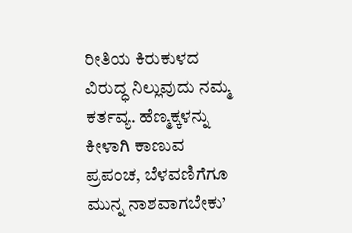ರೀತಿಯ ಕಿರುಕುಳದ ವಿರುದ್ಧ ನಿಲ್ಲುವುದು ನಮ್ಮ ಕರ್ತವ್ಯ. ಹೆಣ್ಮಕ್ಕಳನ್ನು ಕೀಳಾಗಿ ಕಾಣುವ ಪ್ರಪಂಚ, ಬೆಳವಣಿಗೆಗೂ ಮುನ್ನ ನಾಶವಾಗಬೇಕು’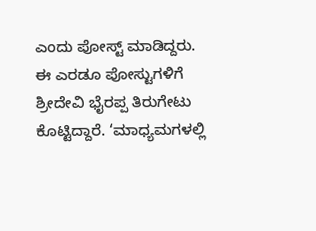ಎಂದು ಪೋಸ್ಟ್ ಮಾಡಿದ್ದರು.
ಈ ಎರಡೂ ಪೋಸ್ಟುಗಳಿಗೆ ಶ್ರೀದೇವಿ ಭೈರಪ್ಪ ತಿರುಗೇಟು ಕೊಟ್ಟಿದ್ದಾರೆ. ‘ಮಾಧ್ಯಮಗಳಲ್ಲಿ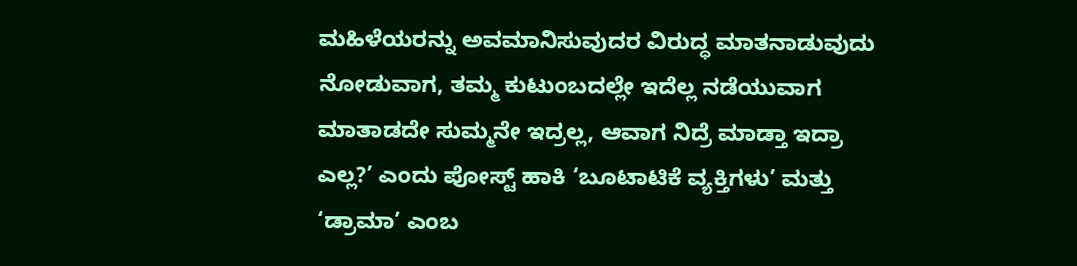ಮಹಿಳೆಯರನ್ನು ಅವಮಾನಿಸುವುದರ ವಿರುದ್ಧ ಮಾತನಾಡುವುದು ನೋಡುವಾಗ, ತಮ್ಮ ಕುಟುಂಬದಲ್ಲೇ ಇದೆಲ್ಲ ನಡೆಯುವಾಗ ಮಾತಾಡದೇ ಸುಮ್ಮನೇ ಇದ್ರಲ್ಲ, ಆವಾಗ ನಿದ್ರೆ ಮಾಡ್ತಾ ಇದ್ರಾ ಎಲ್ಲ?’ ಎಂದು ಪೋಸ್ಟ್ ಹಾಕಿ ‘ಬೂಟಾಟಿಕೆ ವ್ಯಕ್ತಿಗಳು’ ಮತ್ತು ‘ಡ್ರಾಮಾ’ ಎಂಬ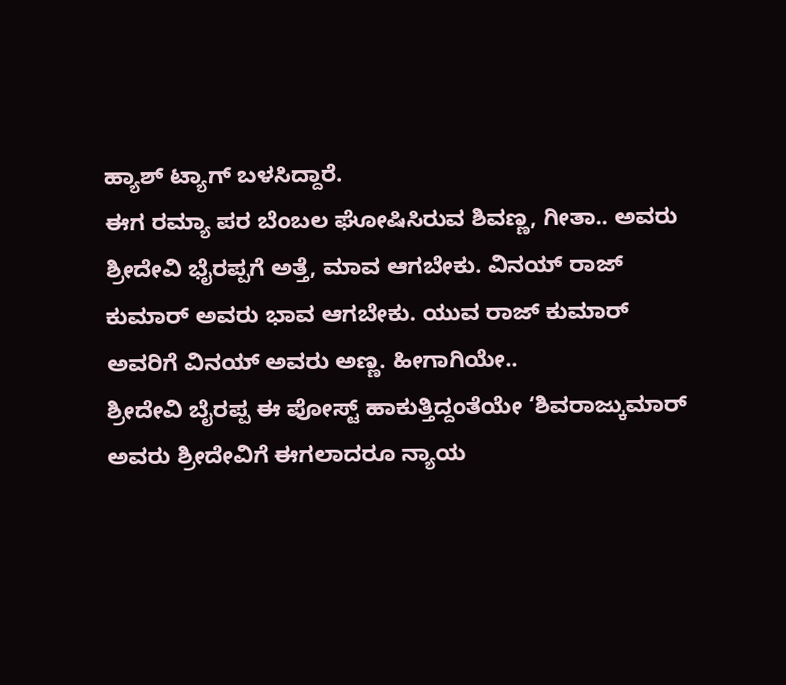ಹ್ಯಾಶ್ ಟ್ಯಾಗ್ ಬಳಸಿದ್ದಾರೆ.
ಈಗ ರಮ್ಯಾ ಪರ ಬೆಂಬಲ ಘೋಷಿಸಿರುವ ಶಿವಣ್ಣ, ಗೀತಾ.. ಅವರು ಶ್ರೀದೇವಿ ಭೈರಪ್ಪಗೆ ಅತ್ತೆ, ಮಾವ ಆಗಬೇಕು. ವಿನಯ್ ರಾಜ್ ಕುಮಾರ್ ಅವರು ಭಾವ ಆಗಬೇಕು. ಯುವ ರಾಜ್ ಕುಮಾರ್ ಅವರಿಗೆ ವಿನಯ್ ಅವರು ಅಣ್ಣ. ಹೀಗಾಗಿಯೇ..
ಶ್ರೀದೇವಿ ಬೈರಪ್ಪ ಈ ಪೋಸ್ಟ್ ಹಾಕುತ್ತಿದ್ದಂತೆಯೇ ‘ಶಿವರಾಜ್ಕುಮಾರ್ ಅವರು ಶ್ರೀದೇವಿಗೆ ಈಗಲಾದರೂ ನ್ಯಾಯ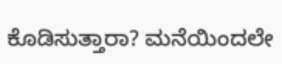ಕೊಡಿಸುತ್ತಾರಾ? ಮನೆಯಿಂದಲೇ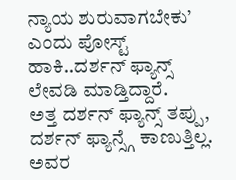ನ್ಯಾಯ ಶುರುವಾಗಬೇಕು’ ಎಂದು ಪೋಸ್ಟ್ ಹಾಕಿ..ದರ್ಶನ್ ಫ್ಯಾನ್ಸ್ ಲೇವಡಿ ಮಾಡ್ತಿದ್ದಾರೆ.
ಅತ್ತ ದರ್ಶನ್ ಫ್ಯಾನ್ಸ್ ತಪ್ಪು, ದರ್ಶನ್ ಫ್ಯಾನ್ಸ್ಗೆ ಕಾಣುತ್ತಿಲ್ಲ. ಅವರ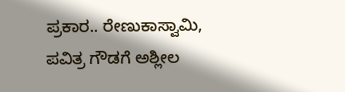ಪ್ರಕಾರ.. ರೇಣುಕಾಸ್ವಾಮಿ, ಪವಿತ್ರ ಗೌಡಗೆ ಅಶ್ಲೀಲ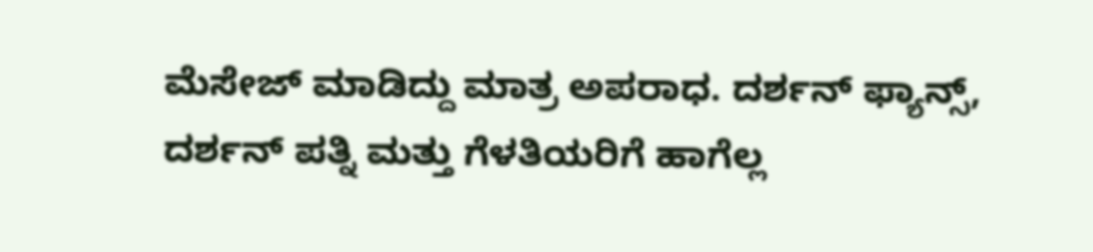ಮೆಸೇಜ್ ಮಾಡಿದ್ದು ಮಾತ್ರ ಅಪರಾಧ. ದರ್ಶನ್ ಫ್ಯಾನ್ಸ್, ದರ್ಶನ್ ಪತ್ನಿ ಮತ್ತು ಗೆಳತಿಯರಿಗೆ ಹಾಗೆಲ್ಲ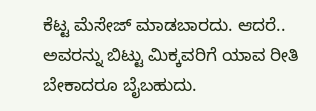ಕೆಟ್ಟ ಮೆಸೇಜ್ ಮಾಡಬಾರದು. ಆದರೆ.. ಅವರನ್ನು ಬಿಟ್ಟು ಮಿಕ್ಕವರಿಗೆ ಯಾವ ರೀತಿ ಬೇಕಾದರೂ ಬೈಬಹುದು.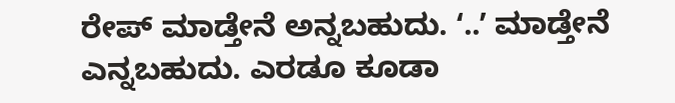ರೇಪ್ ಮಾಡ್ತೇನೆ ಅನ್ನಬಹುದು. ʻ..ʼ ಮಾಡ್ತೇನೆ ಎನ್ನಬಹುದು. ಎರಡೂ ಕೂಡಾ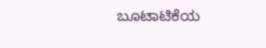ಬೂಟಾಟಿಕೆಯ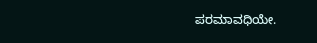ಪರಮಾವಧಿಯೇ.